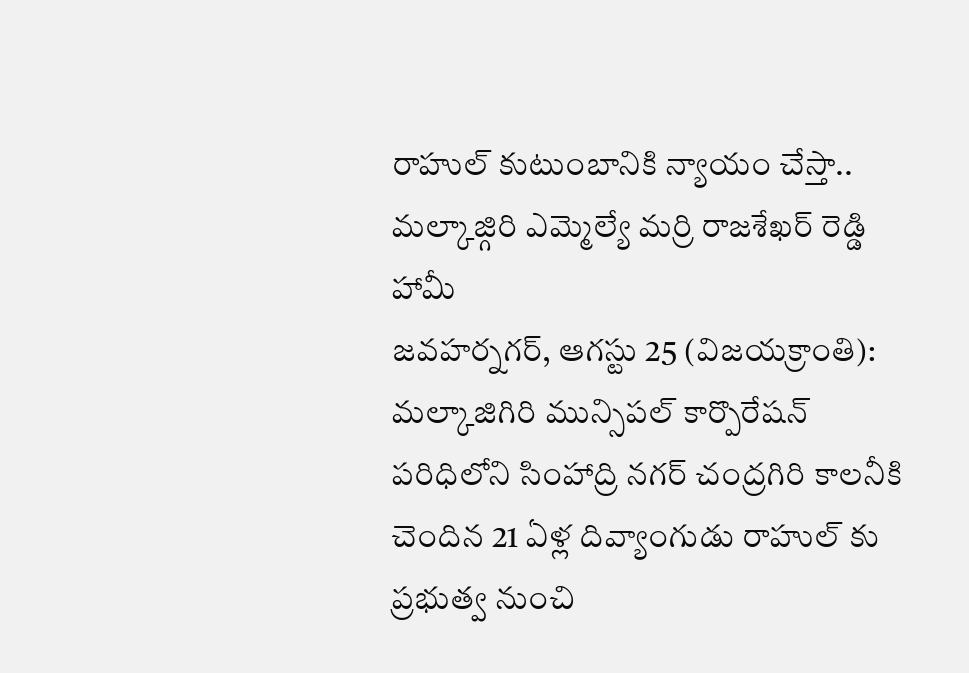రాహుల్ కుటుంబానికి న్యాయం చేస్తా..
మల్కాజ్గిరి ఎమ్మెల్యే మర్రి రాజశేఖర్ రెడ్డి హామీ
జవహర్నగర్, ఆగస్టు 25 (విజయక్రాంతి): మల్కాజిగిరి మున్సిపల్ కార్పొరేషన్ పరిధిలోని సింహాద్రి నగర్ చంద్రగిరి కాలనీకి చెందిన 21 ఏళ్ల దివ్యాంగుడు రాహుల్ కు ప్రభుత్వ నుంచి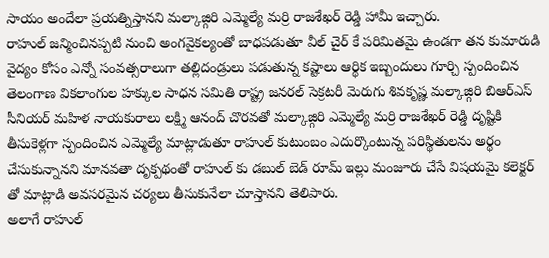సాయం అందేలా ప్రయత్నిస్తానని మల్కాజ్గిరి ఎమ్మెల్యే మర్రి రాజశేఖర్ రెడ్డి హామీ ఇచ్చారు.
రాహుల్ జన్మించినప్పటి నుంచి అంగవైకల్యంతో బాధపడుతూ వీల్ చైర్ కే పరిమితమై ఉండగా తన కుమారుడి వైద్యం కోసం ఎన్నో సంవత్సరాలుగా తల్లిదండ్రులు పడుతున్న కష్టాలు ఆర్థిక ఇబ్బందులు గూర్చి స్పందించిన తెలంగాణ వికలాంగుల హక్కుల సాధన సమితి రాష్ట్ర జనరల్ సెక్రటరీ మెరుగు శివకృష్ణ మల్కాజ్గిరి బిఆర్ఎస్ సీనియర్ మహిళ నాయకురాలు లక్ష్మి ఆనంద్ చొరవతో మల్కాజ్గిరి ఎమ్మెల్యే మర్రి రాజశేఖర్ రెడ్డి దృష్టికి తీసుకెళ్లగా స్పందించిన ఎమ్మెల్యే మాట్లాడుతూ రాహుల్ కుటుంబం ఎదుర్కొంటున్న పరిస్థితులను అర్థం చేసుకున్నానని మానవతా దృక్పథంతో రాహుల్ కు డబుల్ బెడ్ రూమ్ ఇల్లు మంజూరు చేసే విషయమై కలెక్టర్ తో మాట్లాడి అవసరమైన చర్యలు తీసుకునేలా చూస్తానని తెలిపారు.
అలాగే రాహుల్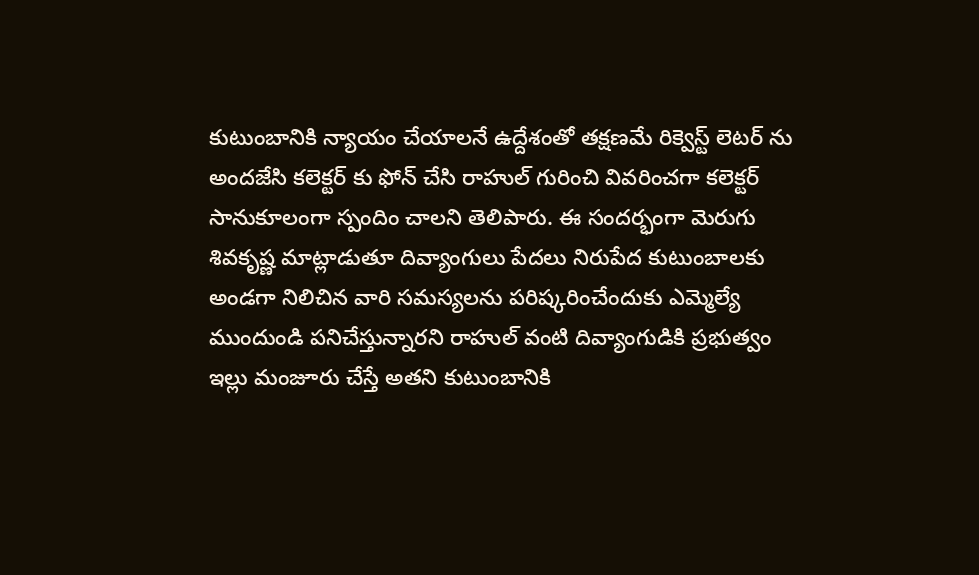కుటుంబానికి న్యాయం చేయాలనే ఉద్దేశంతో తక్షణమే రిక్వెస్ట్ లెటర్ ను అందజేసి కలెక్టర్ కు ఫోన్ చేసి రాహుల్ గురించి వివరించగా కలెక్టర్ సానుకూలంగా స్పందిం చాలని తెలిపారు. ఈ సందర్భంగా మెరుగు శివకృష్ణ మాట్లాడుతూ దివ్యాంగులు పేదలు నిరుపేద కుటుంబాలకు అండగా నిలిచిన వారి సమస్యలను పరిష్కరించేందుకు ఎమ్మెల్యే ముందుండి పనిచేస్తున్నారని రాహుల్ వంటి దివ్యాంగుడికి ప్రభుత్వం ఇల్లు మంజూరు చేస్తే అతని కుటుంబానికి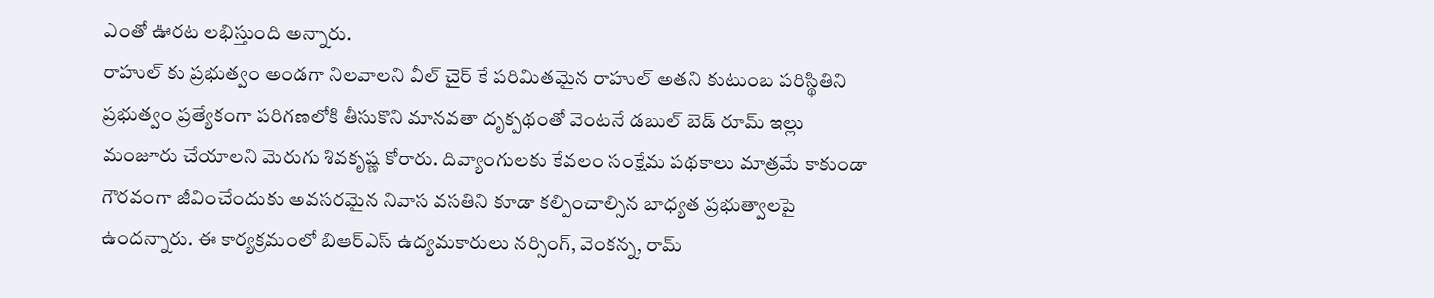ఎంతో ఊరట లభిస్తుంది అన్నారు.
రాహుల్ కు ప్రభుత్వం అండగా నిలవాలని వీల్ చైర్ కే పరిమితమైన రాహుల్ అతని కుటుంబ పరిస్థితిని ప్రభుత్వం ప్రత్యేకంగా పరిగణలోకి తీసుకొని మానవతా దృక్పథంతో వెంటనే డబుల్ బెడ్ రూమ్ ఇల్లు మంజూరు చేయాలని మెరుగు శివకృష్ణ కోరారు. దివ్యాంగులకు కేవలం సంక్షేమ పథకాలు మాత్రమే కాకుండా గౌరవంగా జీవించేందుకు అవసరమైన నివాస వసతిని కూడా కల్పించాల్సిన బాధ్యత ప్రభుత్వాలపై ఉందన్నారు. ఈ కార్యక్రమంలో బిఆర్ఎస్ ఉద్యమకారులు నర్సింగ్, వెంకన్న, రామ్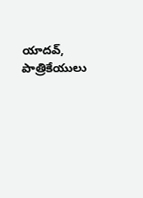యాదవ్, పాత్రికేయులు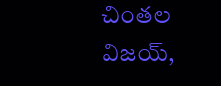చింతల విజయ్,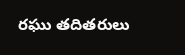రఘు తదితరులు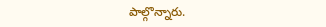పాల్గొన్నారు.